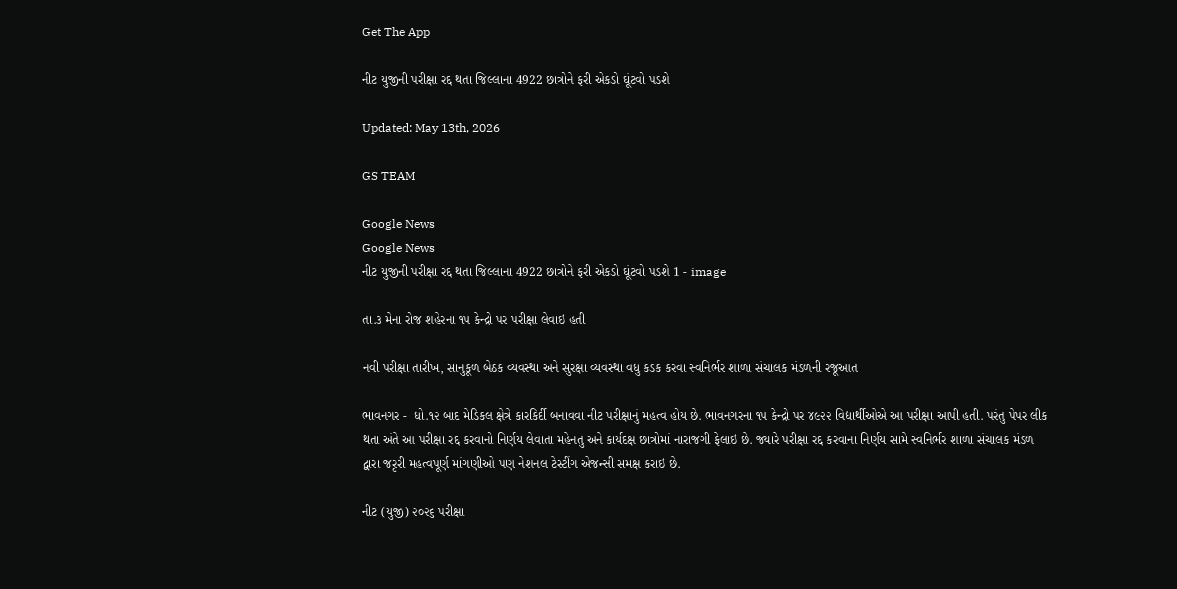Get The App

નીટ યુજીની પરીક્ષા રદ્દ થતા જિલ્લાના 4922 છાત્રોને ફરી એકડો ઘૂંટવો પડશે

Updated: May 13th, 2026

GS TEAM

Google News
Google News
નીટ યુજીની પરીક્ષા રદ્દ થતા જિલ્લાના 4922 છાત્રોને ફરી એકડો ઘૂંટવો પડશે 1 - image

તા.૩ મેના રોજ શહેરના ૧૫ કેન્દ્રો પર પરીક્ષા લેવાઇ હતી

નવી પરીક્ષા તારીખ, સાનુકૂળ બેઠક વ્યવસ્થા અને સુરક્ષા વ્યવસ્થા વધુ કડક કરવા સ્વનિર્ભર શાળા સંચાલક મંડળની રજૂઆત

ભાવનગર -  ધો.૧૨ બાદ મેડિકલ ક્ષેત્રે કારકિર્દી બનાવવા નીટ પરીક્ષાનું મહત્વ હોય છે. ભાવનગરના ૧૫ કેન્દ્રો પર ૪૯૨૨ વિદ્યાર્થીઓએ આ પરીક્ષા આપી હતી. પરંતુ પેપર લીક થતા અંતે આ પરીક્ષા રદ્દ કરવાનો નિર્ણય લેવાતા મહેનતુ અને કાર્યદક્ષ છાત્રોમાં નારાજગી ફેલાઇ છે. જ્યારે પરીક્ષા રદ્દ કરવાના નિર્ણય સામે સ્વનિર્ભર શાળા સંચાલક મંડળ દ્વારા જરૃરી મહત્વપૂર્ણ માંગણીઓ પણ નેશનલ ટેસ્ટીંગ એજન્સી સમક્ષ કરાઇ છે.

નીટ (યુજી) ૨૦૨૬ પરીક્ષા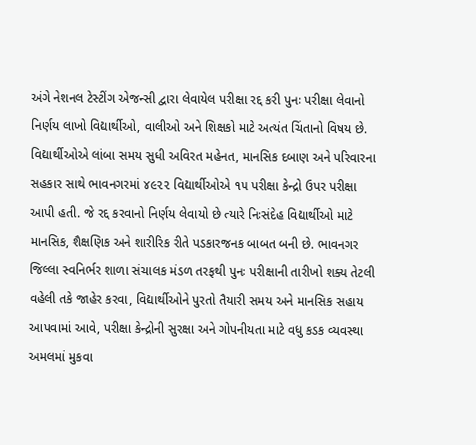અંગે નેશનલ ટેસ્ટીંગ એજન્સી દ્વારા લેવાયેલ પરીક્ષા રદ્દ કરી પુનઃ પરીક્ષા લેવાનો નિર્ણય લાખો વિદ્યાર્થીઓ, વાલીઓ અને શિક્ષકો માટે અત્યંત ચિંતાનો વિષય છે. વિદ્યાર્થીઓએ લાંબા સમય સુધી અવિરત મહેનત, માનસિક દબાણ અને પરિવારના સહકાર સાથે ભાવનગરમાં ૪૯૨૨ વિદ્યાર્થીઓએ ૧૫ પરીક્ષા કેન્દ્રો ઉપર પરીક્ષા આપી હતી. જે રદ્દ કરવાનો નિર્ણય લેવાયો છે ત્યારે નિઃસંદેહ વિદ્યાર્થીઓ માટે માનસિક, શૈક્ષણિક અને શારીરિક રીતે પડકારજનક બાબત બની છે. ભાવનગર જિલ્લા સ્વનિર્ભર શાળા સંચાલક મંડળ તરફથી પુનઃ પરીક્ષાની તારીખો શક્ય તેટલી વહેલી તકે જાહેર કરવા, વિદ્યાર્થીઓને પુરતો તૈયારી સમય અને માનસિક સહાય આપવામાં આવે, પરીક્ષા કેન્દ્રોની સુરક્ષા અને ગોપનીયતા માટે વધુ કડક વ્યવસ્થા અમલમાં મુકવા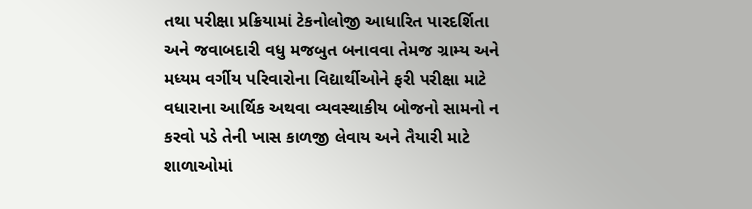તથા પરીક્ષા પ્રક્રિયામાં ટેકનોલોજી આધારિત પારદર્શિતા અને જવાબદારી વધુ મજબુત બનાવવા તેમજ ગ્રામ્ય અને મધ્યમ વર્ગીય પરિવારોના વિદ્યાર્થીઓને ફરી પરીક્ષા માટે વધારાના આર્થિક અથવા વ્યવસ્થાકીય બોજનો સામનો ન કરવો પડે તેની ખાસ કાળજી લેવાય અને તૈયારી માટે શાળાઓમાં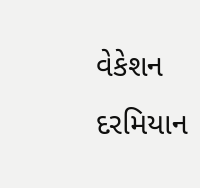વેકેશન દરમિયાન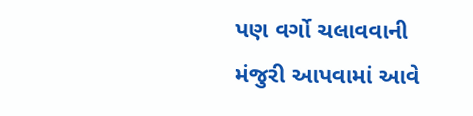પણ વર્ગો ચલાવવાની મંજુરી આપવામાં આવે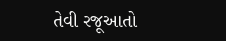તેવી રજૂઆતો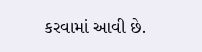કરવામાં આવી છે.